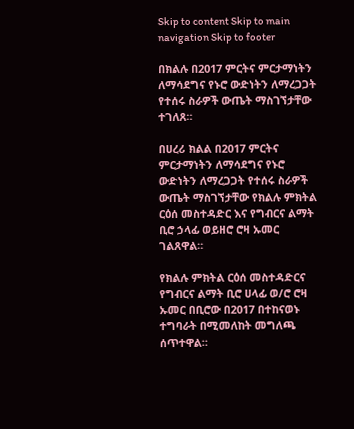Skip to content Skip to main navigation Skip to footer

በክልሉ በ2017 ምርትና ምርታማነትን ለማሳደግና የኑሮ ውድነትን ለማረጋጋት የተሰሩ ስራዎች ውጤት ማስገኘታቸው ተገለጸ።

በሀረሪ ክልል በ2017 ምርትና ምርታማነትን ለማሳደግና የኑሮ ውድነትን ለማረጋጋት የተሰሩ ስራዎች ውጤት ማስገኘታቸው የክልሉ ምክትል ርዕሰ መስተዳድር እና የግብርና ልማት ቢሮ ኃላፊ ወይዘሮ ሮዛ ኡመር ገልጸዋል።

የክልሉ ምክትል ርዕሰ መስተዳድርና የግብርና ልማት ቢሮ ሀላፊ ወ/ሮ ሮዛ ኡመር በቢሮው በ2017 በተከናወኑ ተግባራት በሚመለከት መግለጫ ሰጥተዋል።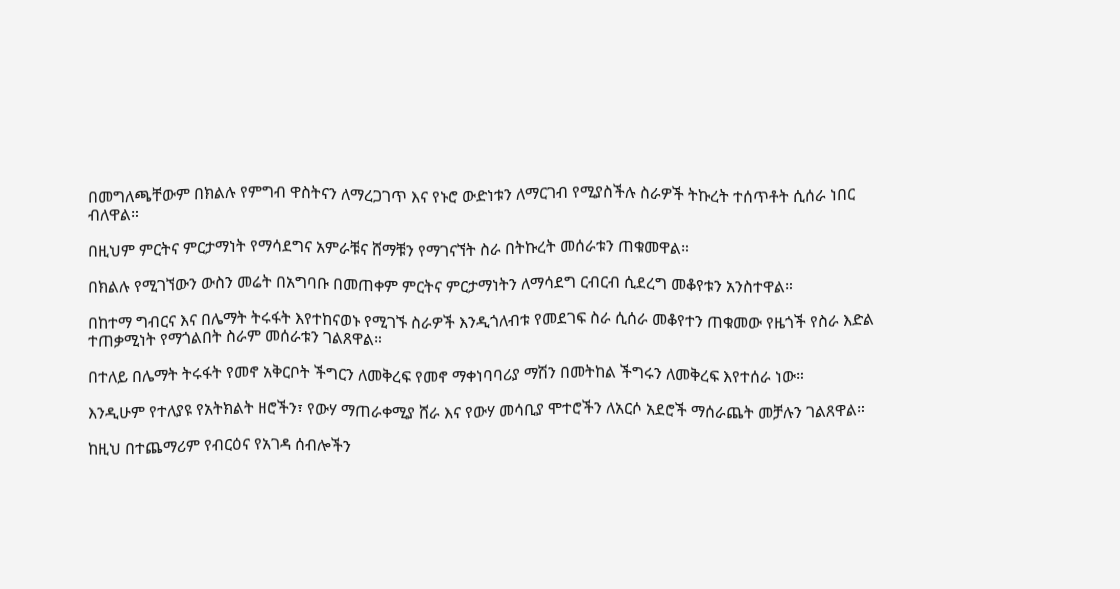በመግለጫቸውም በክልሉ የምግብ ዋስትናን ለማረጋገጥ እና የኑሮ ውድነቱን ለማርገብ የሚያስችሉ ስራዎች ትኩረት ተሰጥቶት ሲሰራ ነበር ብለዋል።

በዚህም ምርትና ምርታማነት የማሳደግና አምራቹና ሸማቹን የማገናኘት ስራ በትኩረት መሰራቱን ጠቁመዋል።

በክልሉ የሚገኘውን ውስን መሬት በአግባቡ በመጠቀም ምርትና ምርታማነትን ለማሳደግ ርብርብ ሲደረግ መቆየቱን አንስተዋል።

በከተማ ግብርና እና በሌማት ትሩፋት እየተከናወኑ የሚገኙ ስራዎች እንዲጎለብቱ የመደገፍ ስራ ሲሰራ መቆየተን ጠቁመው የዜጎች የስራ እድል ተጠቃሚነት የማጎልበት ስራም መሰራቱን ገልጸዋል።

በተለይ በሌማት ትሩፋት የመኖ አቅርቦት ችግርን ለመቅረፍ የመኖ ማቀነባባሪያ ማሽን በመትከል ችግሩን ለመቅረፍ እየተሰራ ነው።

እንዲሁም የተለያዩ የአትክልት ዘሮችን፣ የውሃ ማጠራቀሚያ ሸራ እና የውሃ መሳቢያ ሞተሮችን ለአርሶ አደሮች ማሰራጨት መቻሉን ገልጸዋል።

ከዚህ በተጨማሪም የብርዕና የአገዳ ሰብሎችን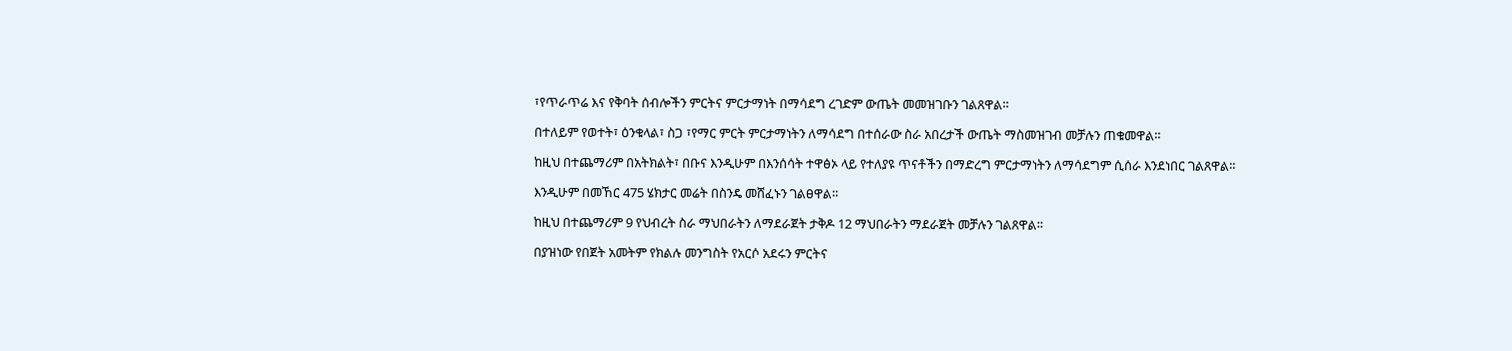፣የጥራጥሬ እና የቅባት ሰብሎችን ምርትና ምርታማነት በማሳደግ ረገድም ውጤት መመዝገቡን ገልጸዋል።

በተለይም የወተት፣ ዕንቁላል፣ ስጋ ፣የማር ምርት ምርታማነትን ለማሳደግ በተሰራው ስራ አበረታች ውጤት ማስመዝገብ መቻሉን ጠቁመዋል።

ከዚህ በተጨማሪም በአትክልት፣ በቡና እንዲሁም በእንሰሳት ተዋፅኦ ላይ የተለያዩ ጥናቶችን በማድረግ ምርታማነትን ለማሳደግም ሲሰራ እንደነበር ገልጸዋል።

እንዲሁም በመኸር 475 ሄክታር መሬት በስንዴ መሸፈኑን ገልፀዋል።

ከዚህ በተጨማሪም 9 የህብረት ስራ ማህበራትን ለማደራጀት ታቅዶ 12 ማህበራትን ማደራጀት መቻሉን ገልጸዋል።

በያዝነው የበጀት አመትም የክልሉ መንግስት የአርሶ አደሩን ምርትና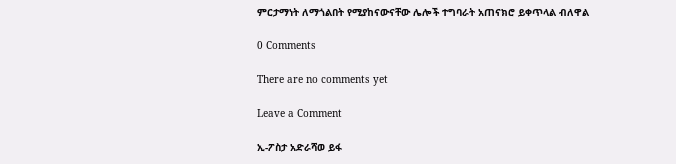ምርታማነት ለማጎልበት የሚያከናውናቸው ሌሎች ተግባራት አጠናክሮ ይቀጥላል ብለዋል

0 Comments

There are no comments yet

Leave a Comment

ኢ-ፖስታ አድራሻወ ይፋ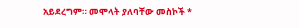አይደረግም። መሞላት ያለባቸው መስኮች *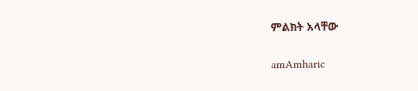ምልክት አላቸው

amAmharic